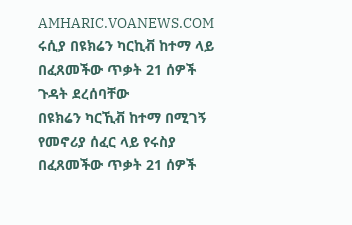AMHARIC.VOANEWS.COM
ሩሲያ በዩክሬን ካርኪቭ ከተማ ላይ በፈጸመችው ጥቃት 21 ሰዎች ጉዳት ደረሰባቸው
በዩክሬን ካርኺቭ ከተማ በሚገኝ የመኖሪያ ሰፈር ላይ የሩስያ በፈጸመችው ጥቃት 21 ሰዎች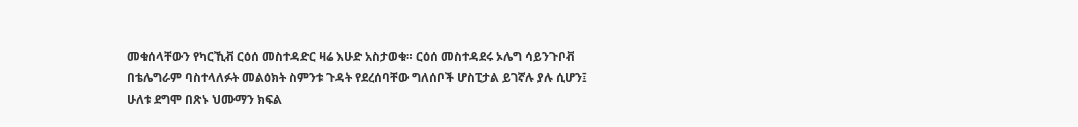መቁሰላቸውን የካርኺቭ ርዕሰ መስተዳድር ዛሬ እሁድ አስታወቁ። ርዕሰ መስተዳደሩ ኦሌግ ሳይንጉቦቭ በቴሌግራም ባስተላለፉት መልዕክት ስምንቱ ጉዳት የደረሰባቸው ግለሰቦች ሆስፒታል ይገኛሉ ያሉ ሲሆን፤ ሁለቱ ደግሞ በጽኑ ህሙማን ክፍል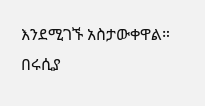እንደሚገኙ አስታውቀዋል። በሩሲያ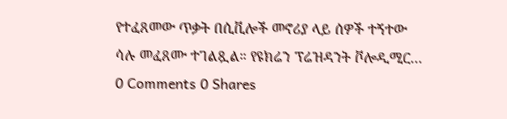የተፈጸመው ጥቃት በሲቪሎች መኖሪያ ላይ ሰዎች ተኝተው ሳሉ መፈጸሙ ተገልጿል። የዩክሬን ፕሬዝዳንት ቮሎዲሚር...
0 Comments 0 Shares